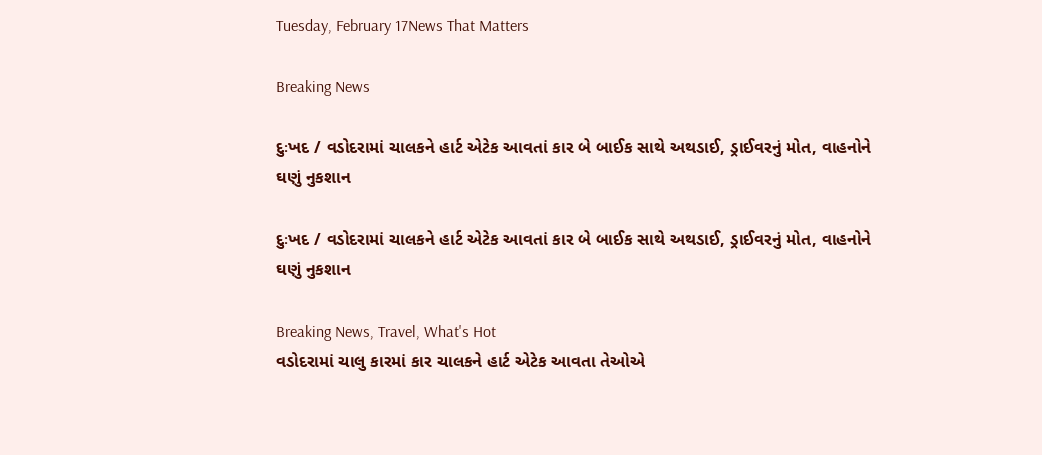Tuesday, February 17News That Matters

Breaking News

દુઃખદ / વડોદરામાં ચાલકને હાર્ટ એટેક આવતાં કાર બે બાઈક સાથે અથડાઈ, ડ્રાઈવરનું મોત, વાહનોને ઘણું નુકશાન

દુઃખદ / વડોદરામાં ચાલકને હાર્ટ એટેક આવતાં કાર બે બાઈક સાથે અથડાઈ, ડ્રાઈવરનું મોત, વાહનોને ઘણું નુકશાન

Breaking News, Travel, What's Hot
વડોદરામાં ચાલુ કારમાં કાર ચાલકને હાર્ટ એટેક આવતા તેઓએ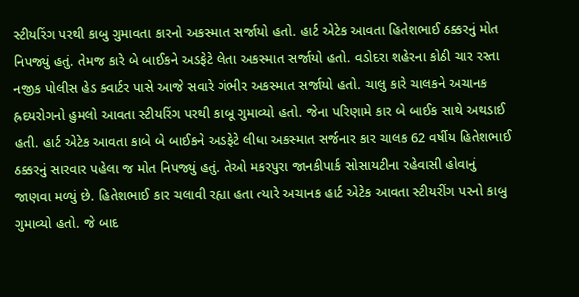સ્ટીયરિંગ પરથી કાબુ ગુમાવતા કારનો અકસ્માત સર્જાયો હતો. હાર્ટ એટેક આવતા હિતેશભાઈ ઠક્કરનું મોત નિપજ્યું હતું. તેમજ કારે બે બાઈકને અડફેટે લેતા અકસ્માત સર્જાયો હતો. વડોદરા શહેરના કોઠી ચાર રસ્તા નજીક પોલીસ હેડ ક્વાર્ટર પાસે આજે સવારે ગંભીર અકસ્માત સર્જાયો હતો. ચાલુ કારે ચાલકને અચાનક હ્રદયરોગનો હુમલો આવતા સ્ટીયરિંગ પરથી કાબૂ ગુમાવ્યો હતો. જેના પરિણામે કાર બે બાઈક સાથે અથડાઈ હતી. હાર્ટ એટેક આવતા કાબે બે બાઈકને અડફેટે લીધા અકસ્માત સર્જનાર કાર ચાલક 62 વર્ષીય હિતેશભાઈ ઠક્કરનું સારવાર પહેલા જ મોત નિપજ્યું હતું. તેઓ મકરપુરા જાનકીપાર્ક સોસાયટીના રહેવાસી હોવાનું જાણવા મળ્યું છે. હિતેશભાઈ કાર ચલાવી રહ્યા હતા ત્યારે અચાનક હાર્ટ એટેક આવતા સ્ટીયરીંગ પરનો કાબુ ગુમાવ્યો હતો. જે બાદ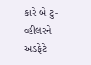કારે બે ટુ-વ્હીલરને અડફેટે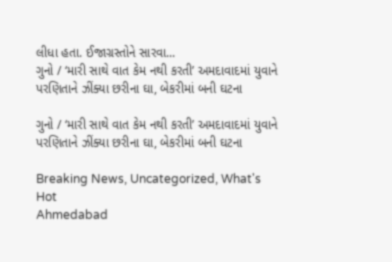લીધા હતા. ઈજાગ્રસ્તોને સારવા...
ગુનો / ‘મારી સાથે વાત કેમ નથી કરતી’ અમદાવાદમાં યુવાને પરણિતાને ઝીંક્યા છરીના ઘા, બેકરીમાં બની ઘટના

ગુનો / ‘મારી સાથે વાત કેમ નથી કરતી’ અમદાવાદમાં યુવાને પરણિતાને ઝીંક્યા છરીના ઘા, બેકરીમાં બની ઘટના

Breaking News, Uncategorized, What's Hot
Ahmedabad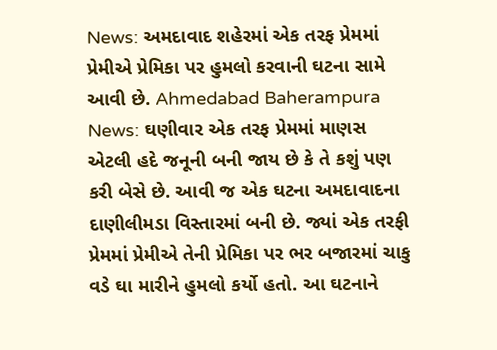News: અમદાવાદ શહેરમાં એક તરફ પ્રેમમાં પ્રેમીએ પ્રેમિકા પર હુમલો કરવાની ઘટના સામે આવી છે. Ahmedabad Baherampura News: ઘણીવાર એક તરફ પ્રેમમાં માણસ એટલી હદે જનૂની બની જાય છે કે તે કશું પણ કરી બેસે છે. આવી જ એક ઘટના અમદાવાદના દાણીલીમડા વિસ્તારમાં બની છે. જ્યાં એક તરફી પ્રેમમાં પ્રેમીએ તેની પ્રેમિકા પર ભર બજારમાં ચાકુ વડે ઘા મારીને હુમલો કર્યો હતો. આ ઘટનાને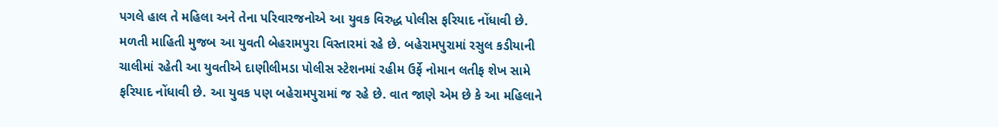પગલે હાલ તે મહિલા અને તેના પરિવારજનોએ આ યુવક વિરુદ્ધ પોલીસ ફરિયાદ નોંધાવી છે. મળતી માહિતી મુજબ આ યુવતી બેહરામપુરા વિસ્તારમાં રહે છે. બહેરામપુરામાં રસુલ કડીયાની ચાલીમાં રહેતી આ યુવતીએ દાણીલીમડા પોલીસ સ્ટેશનમાં રહીમ ઉર્ફે નોમાન લતીફ શેખ સામે ફરિયાદ નોંધાવી છે. આ યુવક પણ બહેરામપુરામાં જ રહે છે. વાત જાણે એમ છે કે આ મહિલાને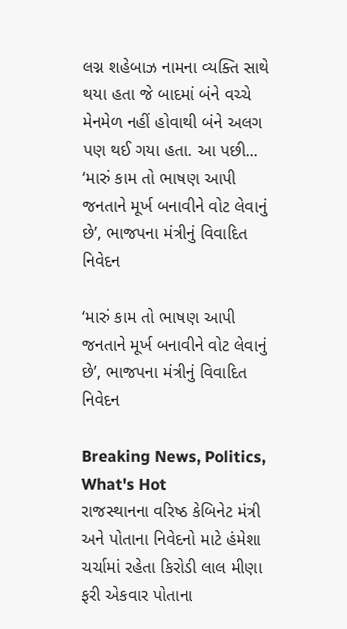લગ્ન શહેબાઝ નામના વ્યક્તિ સાથે થયા હતા જે બાદમાં બંને વચ્ચે મેનમેળ નહીં હોવાથી બંને અલગ પણ થઈ ગયા હતા. આ પછી...
‘મારું કામ તો ભાષણ આપી જનતાને મૂર્ખ બનાવીને વોટ લેવાનું છે’, ભાજપના મંત્રીનું વિવાદિત નિવેદન

‘મારું કામ તો ભાષણ આપી જનતાને મૂર્ખ બનાવીને વોટ લેવાનું છે’, ભાજપના મંત્રીનું વિવાદિત નિવેદન

Breaking News, Politics, What's Hot
રાજસ્થાનના વરિષ્ઠ કેબિનેટ મંત્રી અને પોતાના નિવેદનો માટે હંમેશા ચર્ચામાં રહેતા કિરોડી લાલ મીણા ફરી એકવાર પોતાના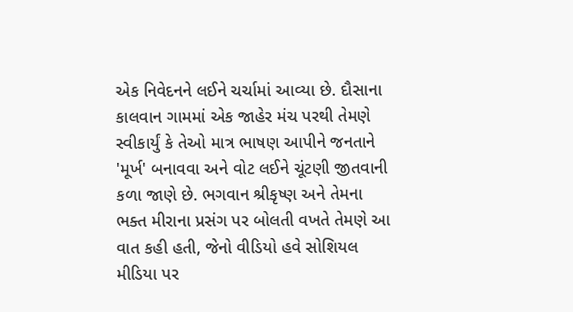એક નિવેદનને લઈને ચર્ચામાં આવ્યા છે. દૌસાના કાલવાન ગામમાં એક જાહેર મંચ પરથી તેમણે સ્વીકાર્યું કે તેઓ માત્ર ભાષણ આપીને જનતાને 'મૂર્ખ' બનાવવા અને વોટ લઈને ચૂંટણી જીતવાની કળા જાણે છે. ભગવાન શ્રીકૃષ્ણ અને તેમના ભક્ત મીરાના પ્રસંગ પર બોલતી વખતે તેમણે આ વાત કહી હતી, જેનો વીડિયો હવે સોશિયલ મીડિયા પર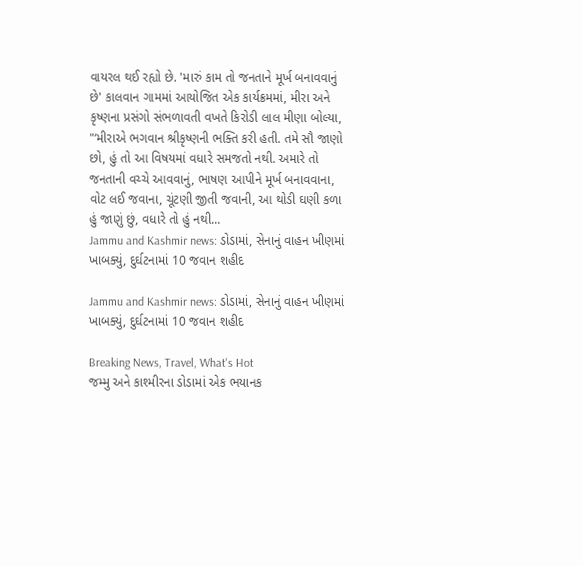વાયરલ થઈ રહ્યો છે. 'મારું કામ તો જનતાને મૂર્ખ બનાવવાનું છે' કાલવાન ગામમાં આયોજિત એક કાર્યક્રમમાં, મીરા અને કૃષ્ણના પ્રસંગો સંભળાવતી વખતે કિરોડી લાલ મીણા બોલ્યા, "‘મીરાએ ભગવાન શ્રીકૃષ્ણની ભક્તિ કરી હતી. તમે સૌ જાણો છો, હું તો આ વિષયમાં વધારે સમજતો નથી. અમારે તો જનતાની વચ્ચે આવવાનું, ભાષણ આપીને મૂર્ખ બનાવવાના, વોટ લઈ જવાના, ચૂંટણી જીતી જવાની, આ થોડી ઘણી કળા હું જાણું છું, વધારે તો હું નથી...
Jammu and Kashmir news: ડોડામાં, સેનાનું વાહન ખીણમાં ખાબક્યું, દુર્ઘટનામાં 10 જવાન શહીદ

Jammu and Kashmir news: ડોડામાં, સેનાનું વાહન ખીણમાં ખાબક્યું, દુર્ઘટનામાં 10 જવાન શહીદ

Breaking News, Travel, What's Hot
જમ્મુ અને કાશ્મીરના ડોડામાં એક ભયાનક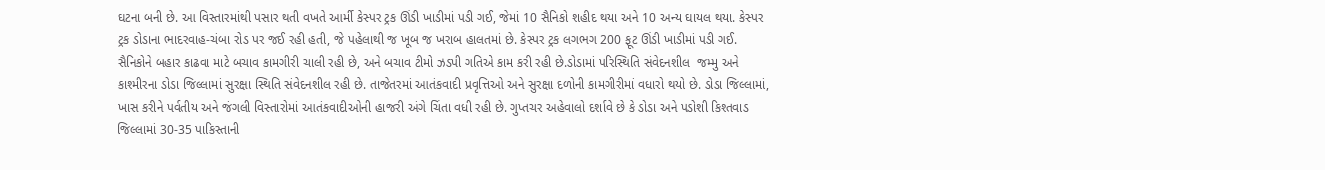ઘટના બની છે. આ વિસ્તારમાંથી પસાર થતી વખતે આર્મી કેસ્પર ટ્રક ઊંડી ખાડીમાં પડી ગઈ, જેમાં 10 સૈનિકો શહીદ થયા અને 10 અન્ય ઘાયલ થયા. કેસ્પર ટ્રક ડોડાના ભાદરવાહ-ચંબા રોડ પર જઈ રહી હતી, જે પહેલાથી જ ખૂબ જ ખરાબ હાલતમાં છે. કેસ્પર ટ્રક લગભગ 200 ફૂટ ઊંડી ખાડીમાં પડી ગઈ. સૈનિકોને બહાર કાઢવા માટે બચાવ કામગીરી ચાલી રહી છે, અને બચાવ ટીમો ઝડપી ગતિએ કામ કરી રહી છે.ડોડામાં પરિસ્થિતિ સંવેદનશીલ  જમ્મુ અને કાશ્મીરના ડોડા જિલ્લામાં સુરક્ષા સ્થિતિ સંવેદનશીલ રહી છે. તાજેતરમાં આતંકવાદી પ્રવૃત્તિઓ અને સુરક્ષા દળોની કામગીરીમાં વધારો થયો છે. ડોડા જિલ્લામાં, ખાસ કરીને પર્વતીય અને જંગલી વિસ્તારોમાં આતંકવાદીઓની હાજરી અંગે ચિંતા વધી રહી છે. ગુપ્તચર અહેવાલો દર્શાવે છે કે ડોડા અને પડોશી કિશ્તવાડ જિલ્લામાં 30-35 પાકિસ્તાની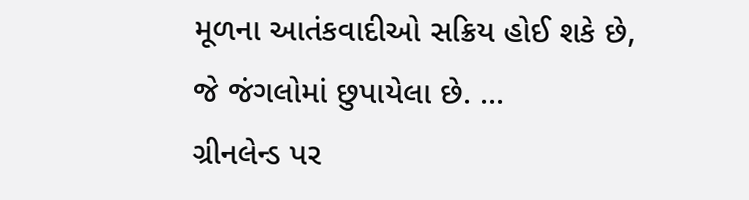મૂળના આતંકવાદીઓ સક્રિય હોઈ શકે છે, જે જંગલોમાં છુપાયેલા છે. ...
ગ્રીનલેન્ડ પર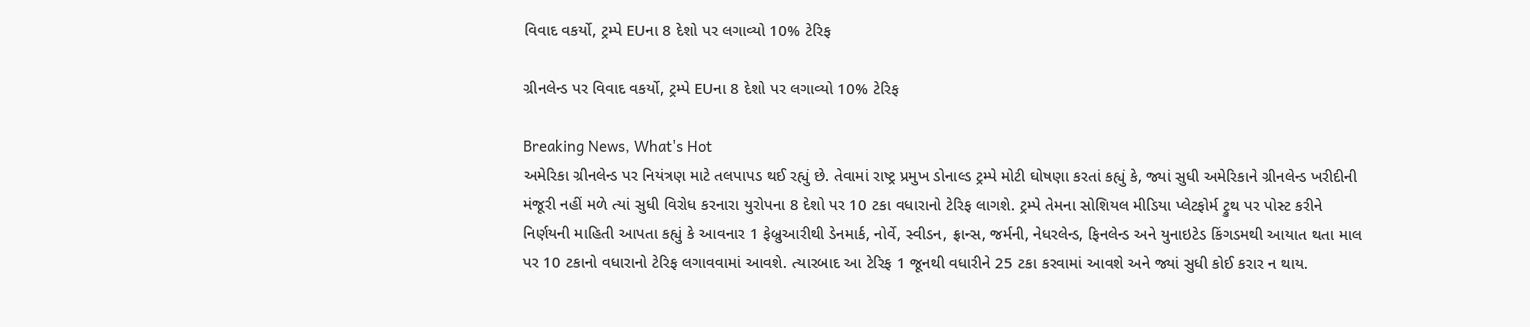વિવાદ વકર્યો, ટ્રમ્પે EUના 8 દેશો પર લગાવ્યો 10% ટેરિફ

ગ્રીનલેન્ડ પર વિવાદ વકર્યો, ટ્રમ્પે EUના 8 દેશો પર લગાવ્યો 10% ટેરિફ

Breaking News, What's Hot
અમેરિકા ગ્રીનલેન્ડ પર નિયંત્રણ માટે તલપાપડ થઈ રહ્યું છે. તેવામાં રાષ્ટ્ર પ્રમુખ ડોનાલ્ડ ટ્રમ્પે મોટી ઘોષણા કરતાં કહ્યું કે, જ્યાં સુધી અમેરિકાને ગ્રીનલેન્ડ ખરીદીની મંજૂરી નહીં મળે ત્યાં સુધી વિરોધ કરનારા યુરોપના 8 દેશો પર 10 ટકા વધારાનો ટેરિફ લાગશે. ટ્રમ્પે તેમના સોશિયલ મીડિયા પ્લેટફોર્મ ટ્રુથ પર પોસ્ટ કરીને નિર્ણયની માહિતી આપતા કહ્યું કે આવનાર 1 ફેબ્રુઆરીથી ડેનમાર્ક, નોર્વે, સ્વીડન, ફ્રાન્સ, જર્મની, નેધરલેન્ડ, ફિનલેન્ડ અને યુનાઇટેડ કિંગડમથી આયાત થતા માલ પર 10 ટકાનો વધારાનો ટેરિફ લગાવવામાં આવશે. ત્યારબાદ આ ટેરિફ 1 જૂનથી વધારીને 25 ટકા કરવામાં આવશે અને જ્યાં સુધી કોઈ કરાર ન થાય.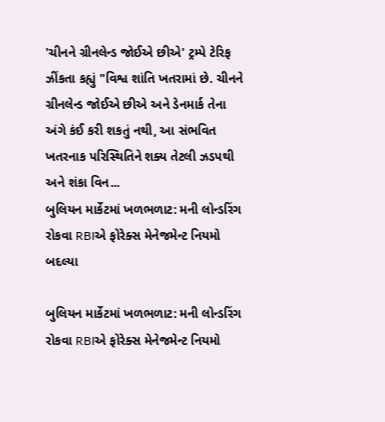'ચીનને ગ્રીનલેન્ડ જોઈએ છીએ' ટ્રમ્પે ટેરિફ ઝીંકતા કહ્યું "વિશ્વ શાંતિ ખતરામાં છે. ચીનને ગ્રીનલેન્ડ જોઈએ છીએ અને ડેનમાર્ક તેના અંગે કંઈ કરી શકતું નથી, આ સંભવિત ખતરનાક પરિસ્થિતિને શક્ય તેટલી ઝડપથી અને શંકા વિન...
બુલિયન માર્કેટમાં ખળભળાટ: મની લોન્ડરિંગ રોકવા RBIએ ફોરેક્સ મેનેજમેન્ટ નિયમો બદલ્યા

બુલિયન માર્કેટમાં ખળભળાટ: મની લોન્ડરિંગ રોકવા RBIએ ફોરેક્સ મેનેજમેન્ટ નિયમો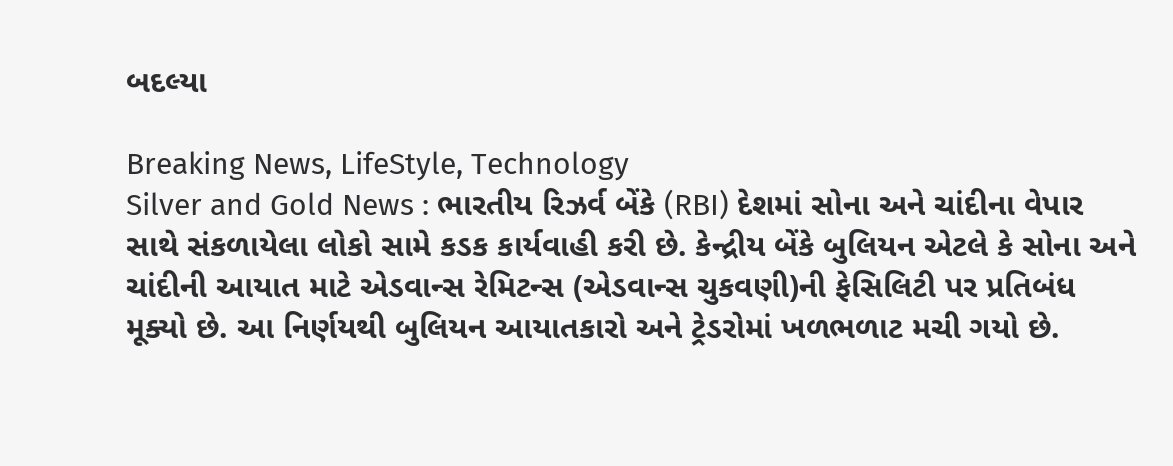બદલ્યા

Breaking News, LifeStyle, Technology
Silver and Gold News : ભારતીય રિઝર્વ બેંકે (RBI) દેશમાં સોના અને ચાંદીના વેપાર સાથે સંકળાયેલા લોકો સામે કડક કાર્યવાહી કરી છે. કેન્દ્રીય બેંકે બુલિયન એટલે કે સોના અને ચાંદીની આયાત માટે એડવાન્સ રેમિટન્સ (એડવાન્સ ચુકવણી)ની ફેસિલિટી પર પ્રતિબંધ મૂક્યો છે. આ નિર્ણયથી બુલિયન આયાતકારો અને ટ્રેડરોમાં ખળભળાટ મચી ગયો છે.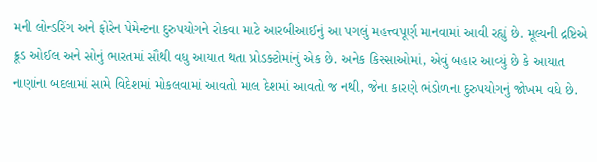મની લોન્ડરિંગ અને ફોરેન પેમેન્ટના દુરુપયોગને રોકવા માટે આરબીઆઈનું આ પગલું મહત્ત્વપૂર્ણ માનવામાં આવી રહ્યું છે. મૂલ્યની દ્રષ્ટિએ ક્રૂડ ઓઈલ અને સોનું ભારતમાં સૌથી વધુ આયાત થતા પ્રોડક્ટોમાંનું એક છે. અનેક કિસ્સાઓમાં, એવું બહાર આવ્યું છે કે આયાત નાણાંના બદલામાં સામે વિદેશમાં મોકલવામાં આવતો માલ દેશમાં આવતો જ નથી, જેના કારણે ભંડોળના દુરુપયોગનું જોખમ વધે છે.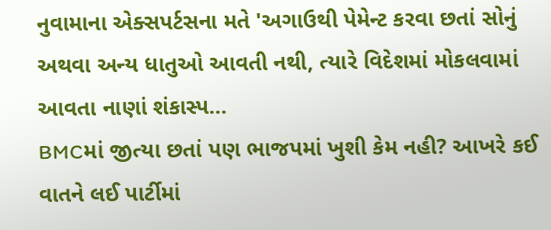નુવામાના એક્સપર્ટસના મતે 'અગાઉથી પેમેન્ટ કરવા છતાં સોનું અથવા અન્ય ધાતુઓ આવતી નથી, ત્યારે વિદેશમાં મોકલવામાં આવતા નાણાં શંકાસ્પ...
BMCમાં જીત્યા છતાં પણ ભાજપમાં ખુશી કેમ નહી? આખરે કઈ વાતને લઈ પાર્ટીમાં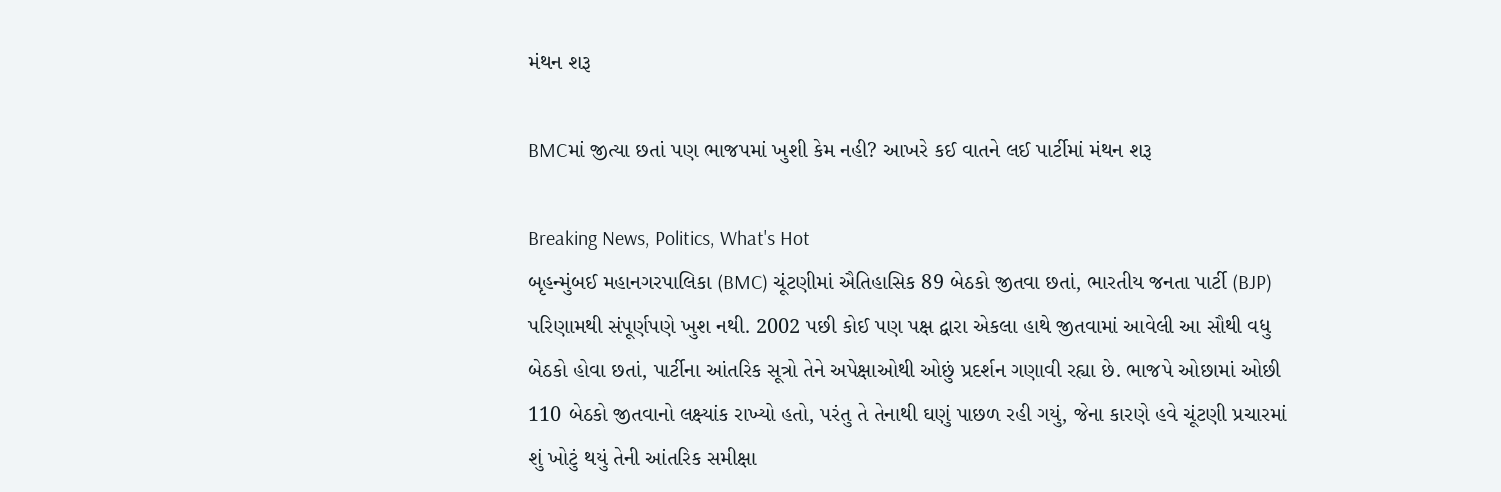મંથન શરૂ

BMCમાં જીત્યા છતાં પણ ભાજપમાં ખુશી કેમ નહી? આખરે કઈ વાતને લઈ પાર્ટીમાં મંથન શરૂ

Breaking News, Politics, What's Hot
બૃહન્મુંબઈ મહાનગરપાલિકા (BMC) ચૂંટણીમાં ઐતિહાસિક 89 બેઠકો જીતવા છતાં, ભારતીય જનતા પાર્ટી (BJP) પરિણામથી સંપૂર્ણપણે ખુશ નથી. 2002 પછી કોઈ પણ પક્ષ દ્વારા એકલા હાથે જીતવામાં આવેલી આ સૌથી વધુ બેઠકો હોવા છતાં, પાર્ટીના આંતરિક સૂત્રો તેને અપેક્ષાઓથી ઓછું પ્રદર્શન ગણાવી રહ્યા છે. ભાજપે ઓછામાં ઓછી 110 બેઠકો જીતવાનો લક્ષ્યાંક રાખ્યો હતો, પરંતુ તે તેનાથી ઘણું પાછળ રહી ગયું, જેના કારણે હવે ચૂંટણી પ્રચારમાં શું ખોટું થયું તેની આંતરિક સમીક્ષા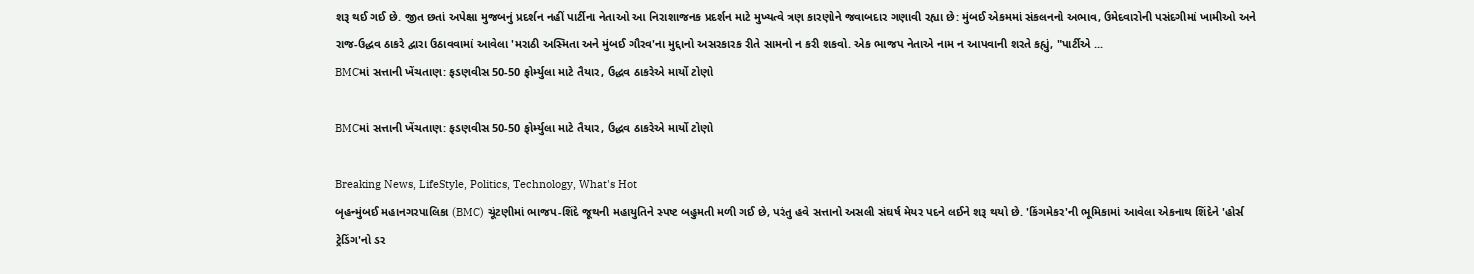શરૂ થઈ ગઈ છે. જીત છતાં અપેક્ષા મુજબનું પ્રદર્શન નહીં પાર્ટીના નેતાઓ આ નિરાશાજનક પ્રદર્શન માટે મુખ્યત્વે ત્રણ કારણોને જવાબદાર ગણાવી રહ્યા છે: મુંબઈ એકમમાં સંકલનનો અભાવ, ઉમેદવારોની પસંદગીમાં ખામીઓ અને રાજ-ઉદ્ધવ ઠાકરે દ્વારા ઉઠાવવામાં આવેલા 'મરાઠી અસ્મિતા અને મુંબઈ ગૌરવ'ના મુદ્દાનો અસરકારક રીતે સામનો ન કરી શકવો. એક ભાજપ નેતાએ નામ ન આપવાની શરતે કહ્યું, "પાર્ટીએ ...
BMCમાં સત્તાની ખેંચતાણ: ફડણવીસ 50-50 ફોર્મ્યુલા માટે તૈયાર, ઉદ્ધવ ઠાકરેએ માર્યો ટોણો

BMCમાં સત્તાની ખેંચતાણ: ફડણવીસ 50-50 ફોર્મ્યુલા માટે તૈયાર, ઉદ્ધવ ઠાકરેએ માર્યો ટોણો

Breaking News, LifeStyle, Politics, Technology, What's Hot
બૃહન્મુંબઈ મહાનગરપાલિકા (BMC) ચૂંટણીમાં ભાજપ-શિંદે જૂથની મહાયુતિને સ્પષ્ટ બહુમતી મળી ગઈ છે, પરંતુ હવે સત્તાનો અસલી સંઘર્ષ મેયર પદને લઈને શરૂ થયો છે. 'કિંગમેકર'ની ભૂમિકામાં આવેલા એકનાથ શિંદેને 'હોર્સ ટ્રેડિંગ'નો ડર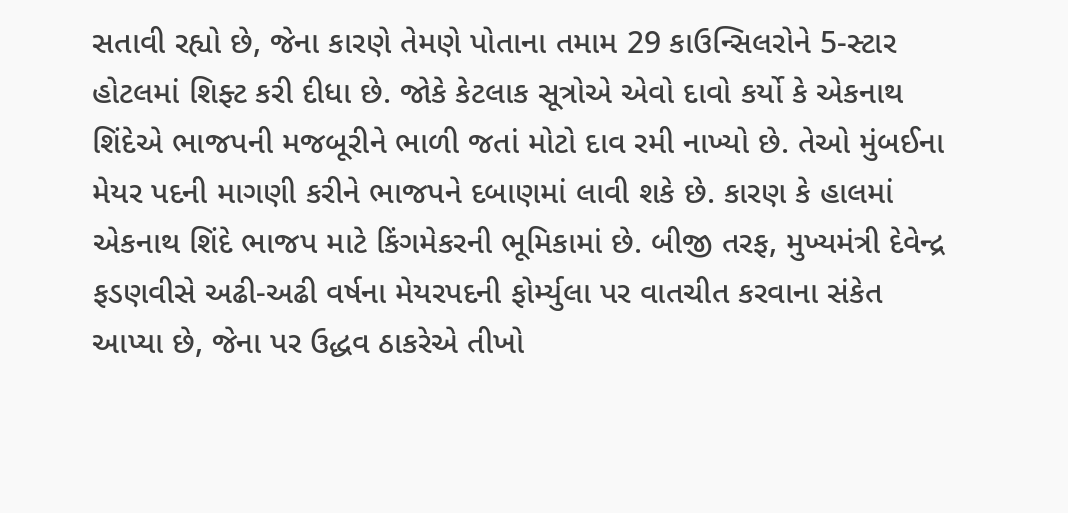સતાવી રહ્યો છે, જેના કારણે તેમણે પોતાના તમામ 29 કાઉન્સિલરોને 5-સ્ટાર હોટલમાં શિફ્ટ કરી દીધા છે. જોકે કેટલાક સૂત્રોએ એવો દાવો કર્યો કે એકનાથ શિંદેએ ભાજપની મજબૂરીને ભાળી જતાં મોટો દાવ રમી નાખ્યો છે. તેઓ મુંબઈના મેયર પદની માગણી કરીને ભાજપને દબાણમાં લાવી શકે છે. કારણ કે હાલમાં એકનાથ શિંદે ભાજપ માટે કિંગમેકરની ભૂમિકામાં છે. બીજી તરફ, મુખ્યમંત્રી દેવેન્દ્ર ફડણવીસે અઢી-અઢી વર્ષના મેયરપદની ફોર્મ્યુલા પર વાતચીત કરવાના સંકેત આપ્યા છે, જેના પર ઉદ્ધવ ઠાકરેએ તીખો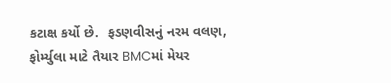કટાક્ષ કર્યો છે.  ફડણવીસનું નરમ વલણ, ફોર્મ્યુલા માટે તૈયાર BMCમાં મેયર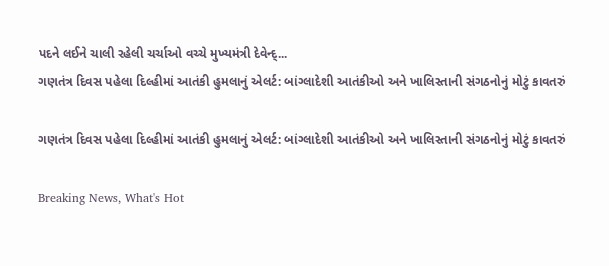પદને લઈને ચાલી રહેલી ચર્ચાઓ વચ્ચે મુખ્યમંત્રી દેવેન્દ્...
ગણતંત્ર દિવસ પહેલા દિલ્હીમાં આતંકી હુમલાનું એલર્ટ: બાંગ્લાદેશી આતંકીઓ અને ખાલિસ્તાની સંગઠનોનું મોટું કાવતરું

ગણતંત્ર દિવસ પહેલા દિલ્હીમાં આતંકી હુમલાનું એલર્ટ: બાંગ્લાદેશી આતંકીઓ અને ખાલિસ્તાની સંગઠનોનું મોટું કાવતરું

Breaking News, What's Hot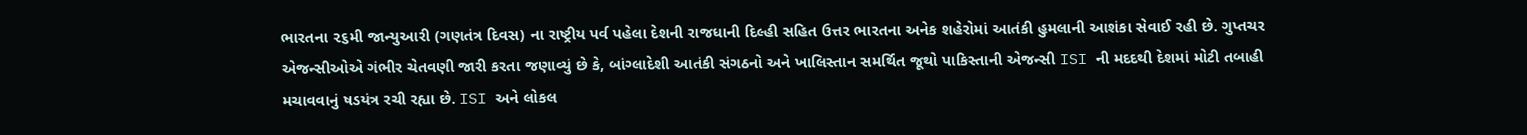ભારતના ૨૬મી જાન્યુઆરી (ગણતંત્ર દિવસ) ના રાષ્ટ્રીય પર્વ પહેલા દેશની રાજધાની દિલ્હી સહિત ઉત્તર ભારતના અનેક શહેરોમાં આતંકી હુમલાની આશંકા સેવાઈ રહી છે. ગુપ્તચર એજન્સીઓએ ગંભીર ચેતવણી જારી કરતા જણાવ્યું છે કે, બાંગ્લાદેશી આતંકી સંગઠનો અને ખાલિસ્તાન સમર્થિત જૂથો પાકિસ્તાની એજન્સી ISI ની મદદથી દેશમાં મોટી તબાહી મચાવવાનું ષડયંત્ર રચી રહ્યા છે. ISI અને લોકલ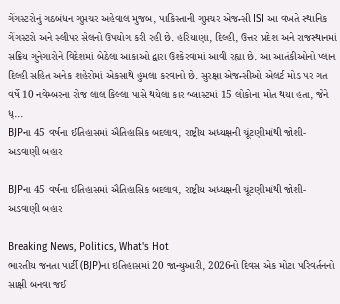ગેંગસ્ટરોનું ગઠબંધન ગુપ્તચર અહેવાલ મુજબ, પાકિસ્તાની ગુપ્તચર એજન્સી ISI આ વખતે સ્થાનિક ગેંગસ્ટરો અને સ્લીપર સેલનો ઉપયોગ કરી રહી છે. હરિયાણા, દિલ્હી, ઉત્તર પ્રદેશ અને રાજસ્થાનમાં સક્રિય ગુનેગારોને વિદેશમાં બેઠેલા આકાઓ દ્વારા ઉશ્કેરવામાં આવી રહ્યા છે. આ આતંકીઓનો પ્લાન દિલ્હી સહિત અનેક શહેરોમાં એકસાથે હુમલા કરવાનો છે. સુરક્ષા એજન્સીઓ એલર્ટ મોડ પર ગત વર્ષે 10 નવેમ્બરના રોજ લાલ કિલ્લા પાસે થયેલા કાર બ્લાસ્ટમાં 15 લોકોના મોત થયા હતા, જેને ધ્...
BJPના 45 વર્ષના ઈતિહાસમાં ઐતિહાસિક બદલાવ, રાષ્ટ્રીય અધ્યક્ષની ચૂંટણીમાંથી જોશી- અડવાણી બહાર

BJPના 45 વર્ષના ઈતિહાસમાં ઐતિહાસિક બદલાવ, રાષ્ટ્રીય અધ્યક્ષની ચૂંટણીમાંથી જોશી- અડવાણી બહાર

Breaking News, Politics, What's Hot
ભારતીય જનતા પાર્ટી (BJP)ના ઇતિહાસમાં 20 જાન્યુઆરી, 2026નો દિવસ એક મોટા પરિવર્તનનો સાક્ષી બનવા જઈ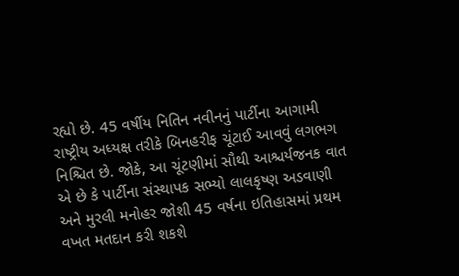રહ્યો છે. 45 વર્ષીય નિતિન નવીનનું પાર્ટીના આગામી રાષ્ટ્રીય અધ્યક્ષ તરીકે બિનહરીફ ચૂંટાઈ આવવું લગભગ નિશ્ચિત છે. જોકે, આ ચૂંટણીમાં સૌથી આશ્ચર્યજનક વાત એ છે કે પાર્ટીના સંસ્થાપક સભ્યો લાલકૃષ્ણ અડવાણી અને મુરલી મનોહર જોશી 45 વર્ષના ઇતિહાસમાં પ્રથમ વખત મતદાન કરી શકશે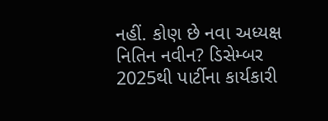નહીં. કોણ છે નવા અધ્યક્ષ નિતિન નવીન? ડિસેમ્બર 2025થી પાર્ટીના કાર્યકારી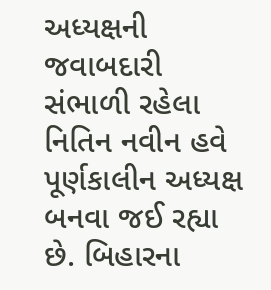અધ્યક્ષની જવાબદારી સંભાળી રહેલા નિતિન નવીન હવે પૂર્ણકાલીન અધ્યક્ષ બનવા જઈ રહ્યા છે. બિહારના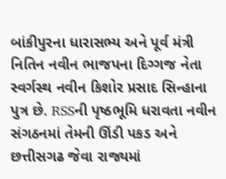બાંકીપુરના ધારાસભ્ય અને પૂર્વ મંત્રી નિતિન નવીન ભાજપના દિગ્ગજ નેતા સ્વર્ગસ્થ નવીન કિશોર પ્રસાદ સિન્હાના પુત્ર છે. RSSની પૃષ્ઠભૂમિ ધરાવતા નવીન સંગઠનમાં તેમની ઊંડી પકડ અને છત્તીસગઢ જેવા રાજ્યમાં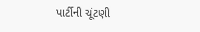પાર્ટીની ચૂંટણી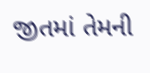જીતમાં તેમની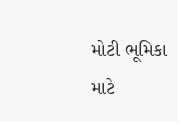મોટી ભૂમિકા માટે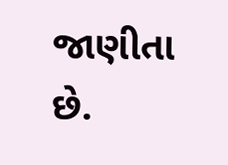જાણીતા છે.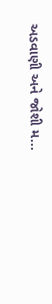અડવાણી અને જોશી મ...